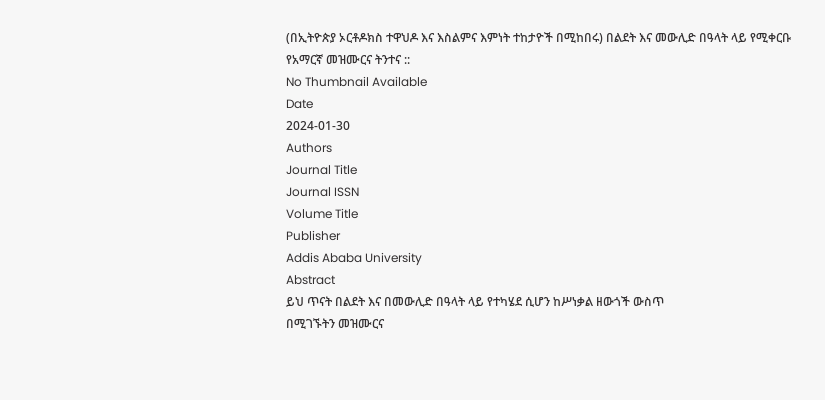(በኢትዮጵያ ኦርቶዶክስ ተዋህዶ እና እስልምና እምነት ተከታዮች በሚከበሩ) በልደት እና መውሊድ በዓላት ላይ የሚቀርቡ የአማርኛ መዝሙርና ትንተና ::
No Thumbnail Available
Date
2024-01-30
Authors
Journal Title
Journal ISSN
Volume Title
Publisher
Addis Ababa University
Abstract
ይህ ጥናት በልደት እና በመውሊድ በዓላት ላይ የተካሄደ ሲሆን ከሥነቃል ዘውጎች ውስጥ
በሚገኙትን መዝሙርና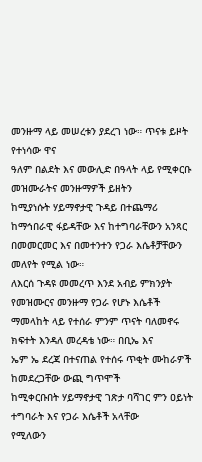መንዙማ ላይ መሠረቱን ያደረገ ነው። ጥናቱ ይዞት የተነሳው ዋና
ዓለም በልደት እና መውሊድ በዓላት ላይ የሚቀርቡ መዝሙራትና መንዙማዎች ይዘትን
ከሚያነሱት ሃይማኖታዊ ጉዳይ በተጨማሪ ከማኅበራዊ ፋይዳቸው እና ከተግባራቸውን አንጻር
በመመርመር እና በመተንተን የጋራ እሴቶቻቸውን መለየት የሚል ነው።
ለእርሰ ጉዳዩ መመረጥ እንደ አብይ ምክንያት የመዝሙርና መንዙማ የጋራ የሆኑ እሴቶች
ማመላከት ላይ የተሰራ ምንም ጥናት ባለመኖሩ ክፍተት እንዳለ መረዳቴ ነው። በቢኤ እና
ኤም ኤ ደረጃ በተናጠል የተሰሩ ጥቂት ሙከራዎች ከመደረጋቸው ውጪ ግጥሞች
ከሚቀርቡበት ሃይማኖታዊ ገጽታ ባሻገር ምን ዐይነት ተግባራት እና የጋራ እሴቶች አላቸው
የሚለውን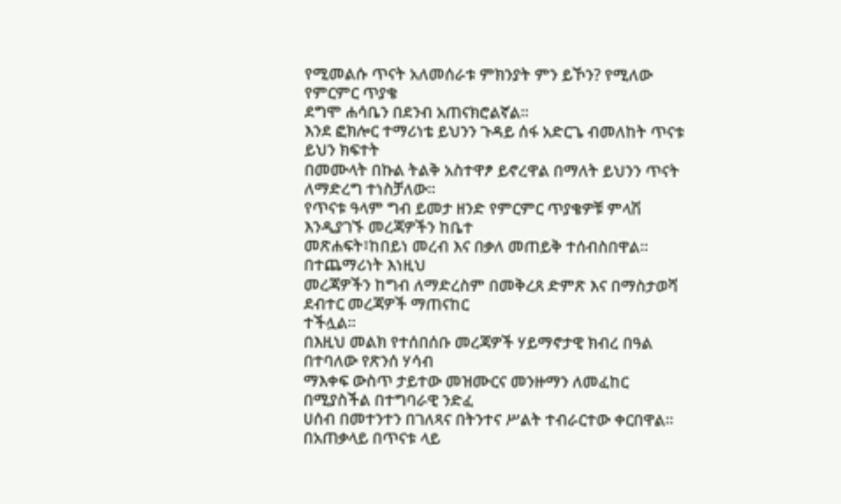የሚመልሱ ጥናት አለመሰራቱ ምክንያት ምን ይኾን? የሚለው የምርምር ጥያቄ
ደግሞ ሐሳቤን በደንብ አጠናክሮልኛል፡፡
እንደ ፎክሎር ተማሪነቴ ይህንን ጉዳይ ሰፋ አድርጌ ብመለከት ጥናቱ ይህን ክፍተት
በመሙላት በኩል ትልቅ አስተዋፆ ይኖረዋል በማለት ይህንን ጥናት ለማድረግ ተነስቻለው።
የጥናቱ ዓላም ግብ ይመታ ዘንድ የምርምር ጥያቄዎቹ ምላሽ እንዲያገኙ መረጃዎችን ከቤተ
መጽሐፍት፣ከበይነ መረብ እና በቃለ መጠይቅ ተሰብስበዋል። በተጨማሪነት እነዚህ
መረጃዎችን ከግብ ለማድረስም በመቅረጸ ድምጽ እና በማስታወሻ ደብተር መረጃዎች ማጠናከር
ተችሏል።
በእዚህ መልክ የተሰበሰቡ መረጃዎች ሃይማኖታዊ ክብረ በዓል በተባለው የጽንሰ ሃሳብ
ማእቀፍ ውስጥ ታይተው መዝሙርና መንዙማን ለመፈከር በሚያስችል በተግባራዊ ንድፈ
ሀሰብ በመተንተን በገለጻና በትንተና ሥልት ተብራርተው ቀርበዋል።
በአጠቃላይ በጥናቱ ላይ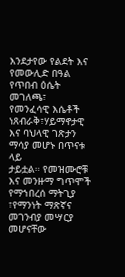እንደታየው የልደት እና የመውሊድ በዓል የጥበብ ዕሴት መገለጫ፣
የመንፈሳዊ እሴቶች ነጸብራቅ፣ሃይማኖታዊ እና ባህላዊ ገጽታን ማሳያ መሆኑ በጥናቱ ላይ
ታይቷል። የመዝሙሮቹ እና መንዙማ ግጥሞች የማኀበረሰ ማትጊያ ፣የማንነት ማጽኛና
መገንብያ መሣርያ መሆናቸው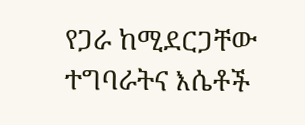የጋራ ከሚደርጋቸው ተግባራትና እሴቶች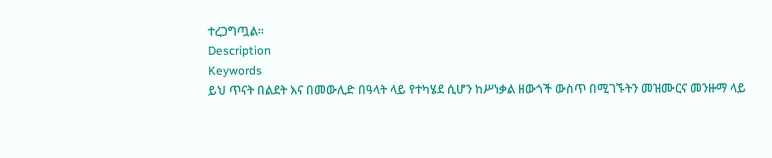ተረጋግጧል።
Description
Keywords
ይህ ጥናት በልደት እና በመውሊድ በዓላት ላይ የተካሄደ ሲሆን ከሥነቃል ዘውጎች ውስጥ በሚገኙትን መዝሙርና መንዙማ ላይ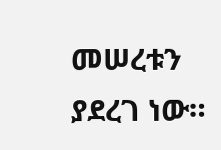መሠረቱን ያደረገ ነው።